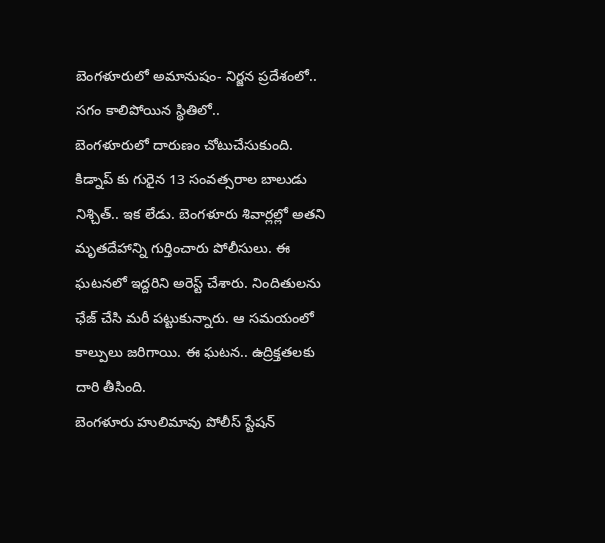బెంగళూరులో అమానుషం- నిర్జన ప్రదేశంలో.. సగం కాలిపోయిన స్థితిలో..
బెంగళూరులో దారుణం చోటుచేసుకుంది. కిడ్నాప్ కు గురైన 13 సంవత్సరాల బాలుడు నిశ్చిత్.. ఇక లేడు. బెంగళూరు శివార్లల్లో అతని మృతదేహాన్ని గుర్తించారు పోలీసులు. ఈ ఘటనలో ఇద్దరిని అరెస్ట్ చేశారు. నిందితులను ఛేజ్ చేసి మరీ పట్టుకున్నారు. ఆ సమయంలో కాల్పులు జరిగాయి. ఈ ఘటన.. ఉద్రిక్తతలకు దారి తీసింది.
బెంగళూరు హులిమావు పోలీస్ స్టేషన్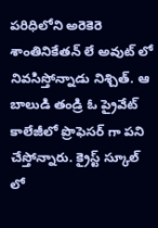పరిధిలోని అరెకెరె శాంతినికేతన్ లే అవుట్ లో నివసిస్తోన్నాడు నిశ్చిత్. ఆ బాలుడి తండ్రి ఓ ప్రైవేట్ కాలేజీలో ప్రొఫెసర్ గా పని చేస్తోన్నారు. క్రైస్ట్ స్కూల్ లో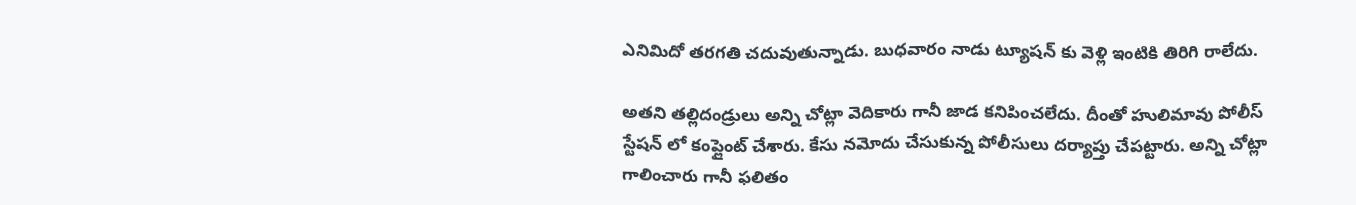ఎనిమిదో తరగతి చదువుతున్నాడు. బుధవారం నాడు ట్యూషన్ కు వెళ్లి ఇంటికి తిరిగి రాలేదు.

అతని తల్లిదండ్రులు అన్ని చోట్లా వెదికారు గానీ జాడ కనిపించలేదు. దీంతో హులిమావు పోలీస్ స్టేషన్ లో కంప్లైంట్ చేశారు. కేసు నమోదు చేసుకున్న పోలీసులు దర్యాప్తు చేపట్టారు. అన్ని చోట్లా గాలించారు గానీ ఫలితం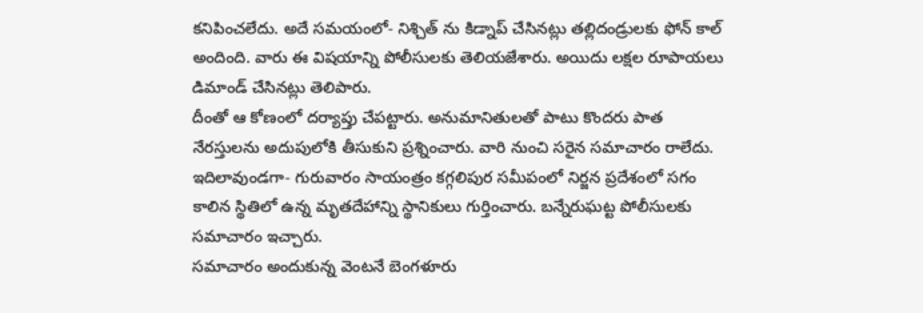కనిపించలేదు. అదే సమయంలో- నిశ్చిత్ ను కిడ్నాప్ చేసినట్లు తల్లిదండ్రులకు ఫోన్ కాల్ అందింది. వారు ఈ విషయాన్ని పోలీసులకు తెలియజేశారు. అయిదు లక్షల రూపాయలు డిమాండ్ చేసినట్లు తెలిపారు.
దీంతో ఆ కోణంలో దర్యాప్తు చేపట్టారు. అనుమానితులతో పాటు కొందరు పాత నేరస్తులను అదుపులోకి తీసుకుని ప్రశ్నించారు. వారి నుంచి సరైన సమాచారం రాలేదు. ఇదిలావుండగా- గురువారం సాయంత్రం కగ్గలిపుర సమీపంలో నిర్జన ప్రదేశంలో సగం కాలిన స్థితిలో ఉన్న మృతదేహాన్ని స్థానికులు గుర్తించారు. బన్నేరుఘట్ట పోలీసులకు సమాచారం ఇచ్చారు.
సమాచారం అందుకున్న వెంటనే బెంగళూరు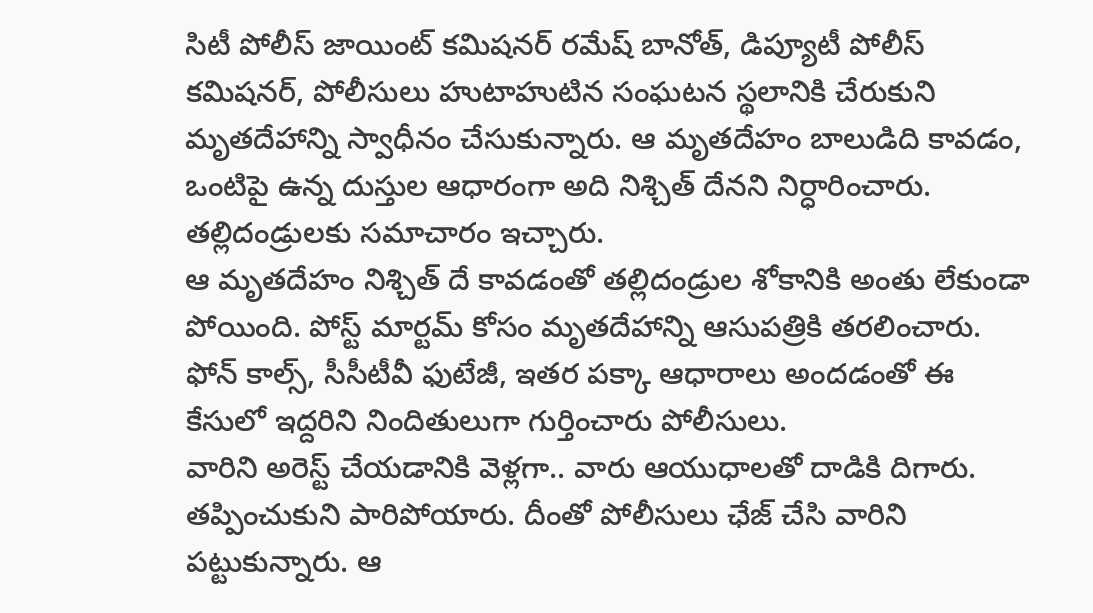సిటీ పోలీస్ జాయింట్ కమిషనర్ రమేష్ బానోత్, డిప్యూటీ పోలీస్ కమిషనర్, పోలీసులు హుటాహుటిన సంఘటన స్థలానికి చేరుకుని మృతదేహాన్ని స్వాధీనం చేసుకున్నారు. ఆ మృతదేహం బాలుడిది కావడం, ఒంటిపై ఉన్న దుస్తుల ఆధారంగా అది నిశ్చిత్ దేనని నిర్ధారించారు. తల్లిదండ్రులకు సమాచారం ఇచ్చారు.
ఆ మృతదేహం నిశ్చిత్ దే కావడంతో తల్లిదండ్రుల శోకానికి అంతు లేకుండా పోయింది. పోస్ట్ మార్టమ్ కోసం మృతదేహాన్ని ఆసుపత్రికి తరలించారు. ఫోన్ కాల్స్, సీసీటీవీ ఫుటేజీ, ఇతర పక్కా ఆధారాలు అందడంతో ఈ కేసులో ఇద్దరిని నిందితులుగా గుర్తించారు పోలీసులు.
వారిని అరెస్ట్ చేయడానికి వెళ్లగా.. వారు ఆయుధాలతో దాడికి దిగారు. తప్పించుకుని పారిపోయారు. దీంతో పోలీసులు ఛేజ్ చేసి వారిని పట్టుకున్నారు. ఆ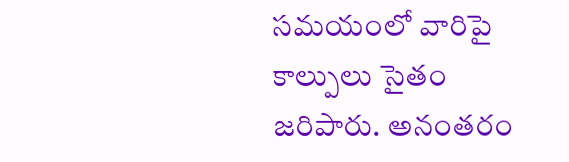సమయంలో వారిపై కాల్పులు సైతం జరిపారు. అనంతరం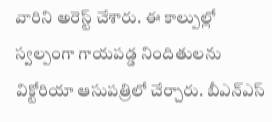వారిని అరెస్ట్ చేశారు. ఈ కాల్పుల్లో స్వల్పంగా గాయపడ్డ నిందితులను విక్టోరియా ఆసుపత్రిలో చేర్చారు. బీఎన్ఎస్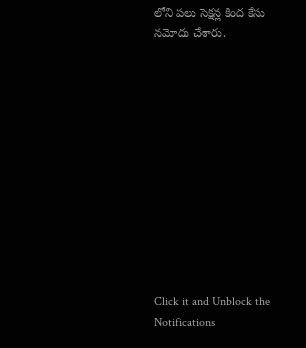లోని పలు సెక్షన్ల కింద కేసు నమోదు చేశారు.












Click it and Unblock the Notifications